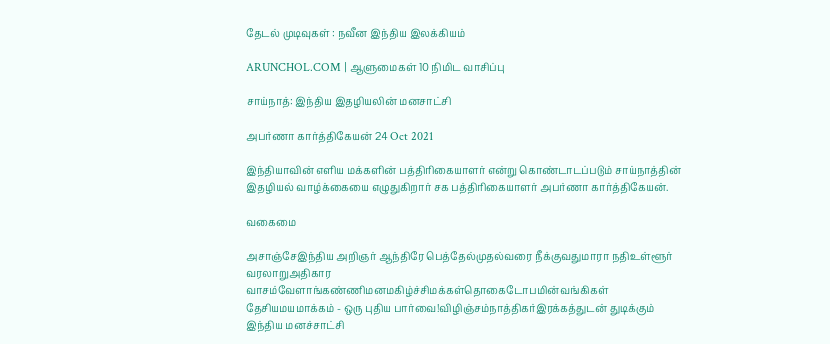தேடல் முடிவுகள் : நவீன இந்திய இலக்கியம்

ARUNCHOL.COM | ஆளுமைகள் 10 நிமிட வாசிப்பு

சாய்நாத்: இந்திய இதழியலின் மனசாட்சி

அபர்ணா கார்த்திகேயன் 24 Oct 2021

இந்தியாவின் எளிய மக்களின் பத்திரிகையாளர் என்று கொண்டாடப்படும் சாய்நாத்தின் இதழியல் வாழ்க்கையை எழுதுகிறார் சக பத்திரிகையாளர் அபர்ணா கார்த்திகேயன்.

வகைமை

அசாஞ்சேஇந்திய அறிஞர் ஆந்திரே பெத்தேல்முதல்வரை நீக்குவதுமாரா நதிஉள்ளூர் வரலாறுஅதிகார வாசம்வேளாங்கண்ணிமனமகிழ்ச்சிமக்கள்தொகைடோபமின்வங்கிகள் தேசியமயமாக்கம் - ஒரு புதிய பார்வை!விழிஞ்சம்நாத்திகர்இரக்கத்துடன் துடிக்கும் இந்திய மனச்சாட்சி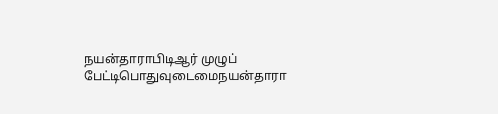நயன்தாராபிடிஆர் முழுப் பேட்டிபொதுவுடைமைநயன்தாரா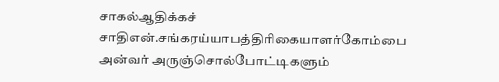சாகல்ஆதிக்கச் சாதிஎன்.சங்கரய்யாபத்திரிகையாளர்கோம்பை அன்வர் அருஞ்சொல்போட்டிகளும்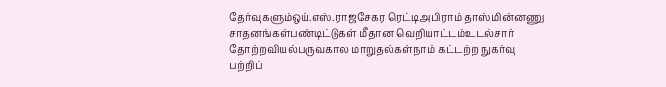தேர்வுகளும்ஒய்.எஸ்.ராஜசேகர ரெட்டிஅபிராம் தாஸ்மின்னணு சாதனங்கள்பண்டிட்டுகள் மீதான வெறியாட்டம்உடல்சார் தோற்றவியல்பருவகால மாறுதல்கள்நாம் கட்டற்ற நுகர்வு பற்றிப்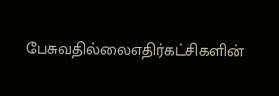பேசுவதில்லைஎதிர்கட்சிகளின்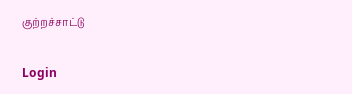குற்றச்சாட்டு

Login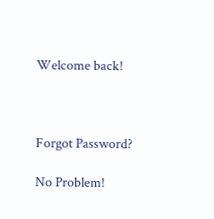Welcome back!



Forgot Password?

No Problem!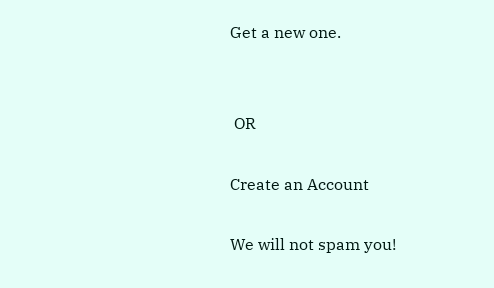Get a new one.


 OR

Create an Account

We will not spam you!